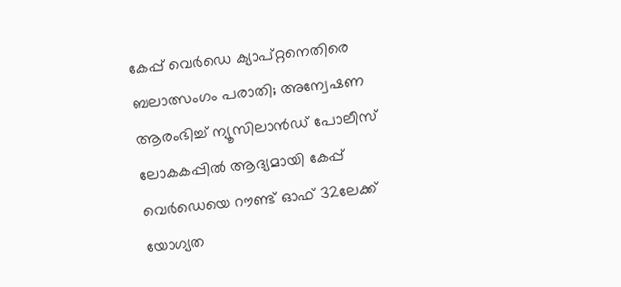കേപ്പ് വെർഡെ ക്യാപ്റ്റനെതിരെ ബലാത്സംഗം പരാതി; അന്വേഷണ ആരംഭിച്ച് ന്യൂസിലാൻഡ് പോലീസ്
ലോകകപ്പിൽ ആദ്യമായി കേപ്പ് വെർഡെയെ റൗണ്ട് ഓഫ് 32ലേക്ക് യോഗ്യത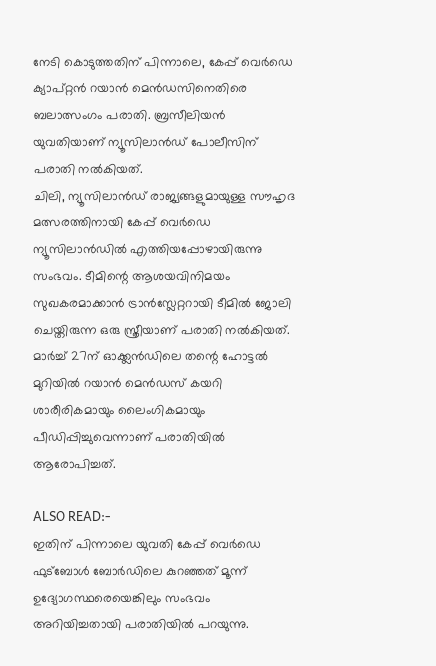നേടി കൊടുത്തതിന് പിന്നാലെ, കേപ്പ് വെർഡെ ക്യാപ്റ്റൻ റയാൻ മെൻഡസിനെതിരെ ബലാത്സംഗം പരാതി. ബ്രസീലിയൻ യുവതിയാണ് ന്യൂസിലാൻഡ് പോലീസിന് പരാതി നൽകിയത്.
ചിലി, ന്യൂസിലാൻഡ് രാജ്യങ്ങളുമായുള്ള സൗഹൃദ മത്സരത്തിനായി കേപ്പ് വെർഡെ ന്യൂസിലാൻഡിൽ എത്തിയപ്പോഴായിരുന്നു സംഭവം. ടീമിന്റെ ആശയവിനിമയം സുഖകരമാക്കാൻ ട്രാൻസ്ലേറ്ററായി ടീമിൽ ജോലി ചെയ്തിരുന്ന ഒരു സ്ത്രീയാണ് പരാതി നൽകിയത്.
മാർച്ച് 27ന് ഓക്ക്ലൻഡിലെ തന്റെ ഹോട്ടൽ മുറിയിൽ റയാൻ മെൻഡസ് കയറി ശാരീരികമായും ലൈംഗികമായും പീഡിപ്പിച്ചുവെന്നാണ് പരാതിയിൽ ആരോപിച്ചത്.

ALSO READ:-
ഇതിന് പിന്നാലെ യുവതി കേപ്പ് വെർഡെ ഫുട്ബോൾ ബോർഡിലെ കുറഞ്ഞത് മൂന്ന് ഉദ്യോഗസ്ഥരെയെങ്കിലും സംഭവം അറിയിച്ചതായി പരാതിയിൽ പറയുന്നു.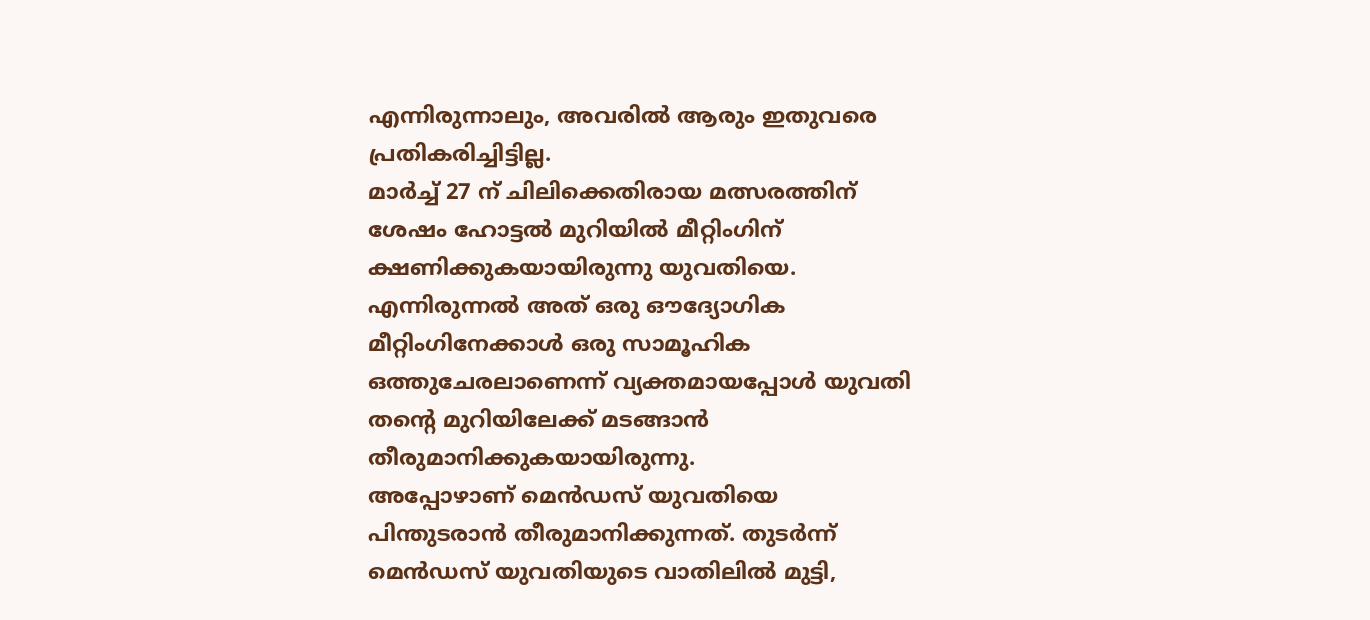എന്നിരുന്നാലും, അവരിൽ ആരും ഇതുവരെ പ്രതികരിച്ചിട്ടില്ല.
മാർച്ച് 27 ന് ചിലിക്കെതിരായ മത്സരത്തിന് ശേഷം ഹോട്ടൽ മുറിയിൽ മീറ്റിംഗിന് ക്ഷണിക്കുകയായിരുന്നു യുവതിയെ. എന്നിരുന്നൽ അത് ഒരു ഔദ്യോഗിക മീറ്റിംഗിനേക്കാൾ ഒരു സാമൂഹിക ഒത്തുചേരലാണെന്ന് വ്യക്തമായപ്പോൾ യുവതി തന്റെ മുറിയിലേക്ക് മടങ്ങാൻ തീരുമാനിക്കുകയായിരുന്നു.
അപ്പോഴാണ് മെൻഡസ് യുവതിയെ പിന്തുടരാൻ തീരുമാനിക്കുന്നത്. തുടർന്ന് മെൻഡസ് യുവതിയുടെ വാതിലിൽ മുട്ടി,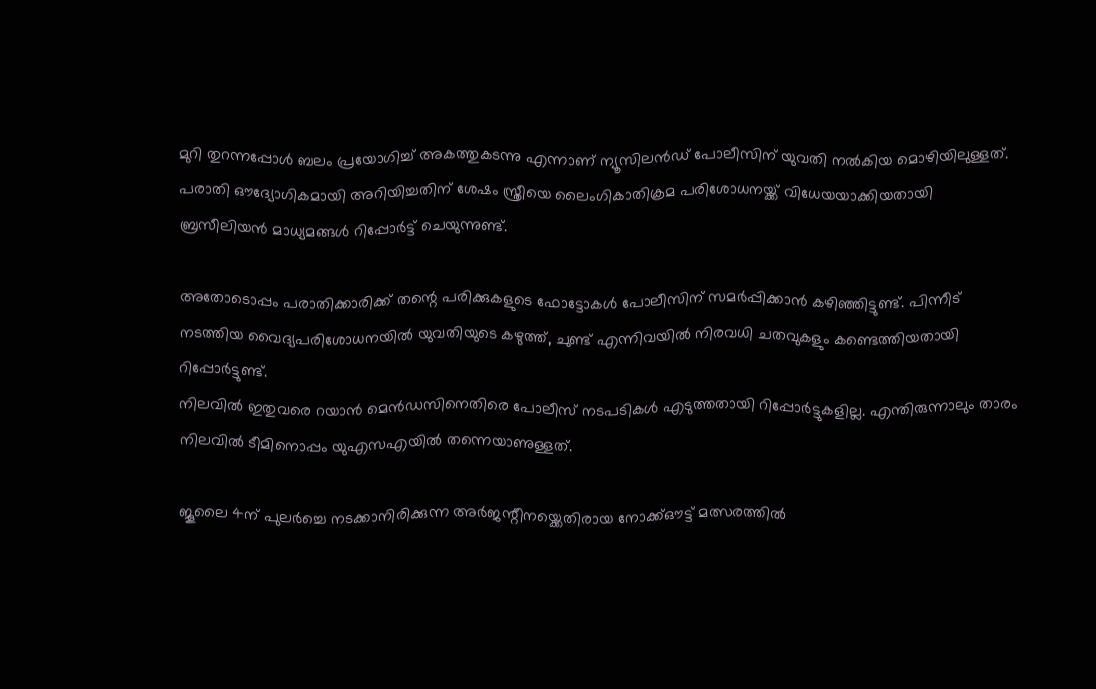മുറി തുറന്നപ്പോൾ ബലം പ്രയോഗിച്ച് അകത്തുകടന്നു എന്നാണ് ന്യൂസിലൻഡ് പോലീസിന് യുവതി നൽകിയ മൊഴിയിലുള്ളത്.
പരാതി ഔദ്യോഗികമായി അറിയിച്ചതിന് ശേഷം സ്ത്രീയെ ലൈംഗികാതിക്രമ പരിശോധനയ്ക്ക് വിധേയയാക്കിയതായി ബ്രസീലിയൻ മാധ്യമങ്ങൾ റിപ്പോർട്ട് ചെയുന്നുണ്ട്.

അതോടൊപ്പം പരാതിക്കാരിക്ക് തന്റെ പരിക്കുകളുടെ ഫോട്ടോകൾ പോലീസിന് സമർപ്പിക്കാൻ കഴിഞ്ഞിട്ടുണ്ട്. പിന്നീട് നടത്തിയ വൈദ്യപരിശോധനയിൽ യുവതിയുടെ കഴുത്ത്, ചുണ്ട് എന്നിവയിൽ നിരവധി ചതവുകളും കണ്ടെത്തിയതായി റിപ്പോർട്ടുണ്ട്.
നിലവിൽ ഇതുവരെ റയാൻ മെൻഡസിനെതിരെ പോലീസ് നടപടികൾ എടുത്തതായി റിപ്പോർട്ടുകളില്ല. എന്തിരുന്നാലും താരം നിലവിൽ ടീമിനൊപ്പം യുഎസഎയിൽ തന്നെയാണുള്ളത്.

ജൂലൈ 4ന് പുലർച്ചെ നടക്കാനിരിക്കുന്ന അർജന്റീനയ്ക്കെതിരായ നോക്ക്ഔട്ട് മത്സരത്തിൽ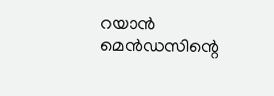റയാൻ മെൻഡസിന്റെ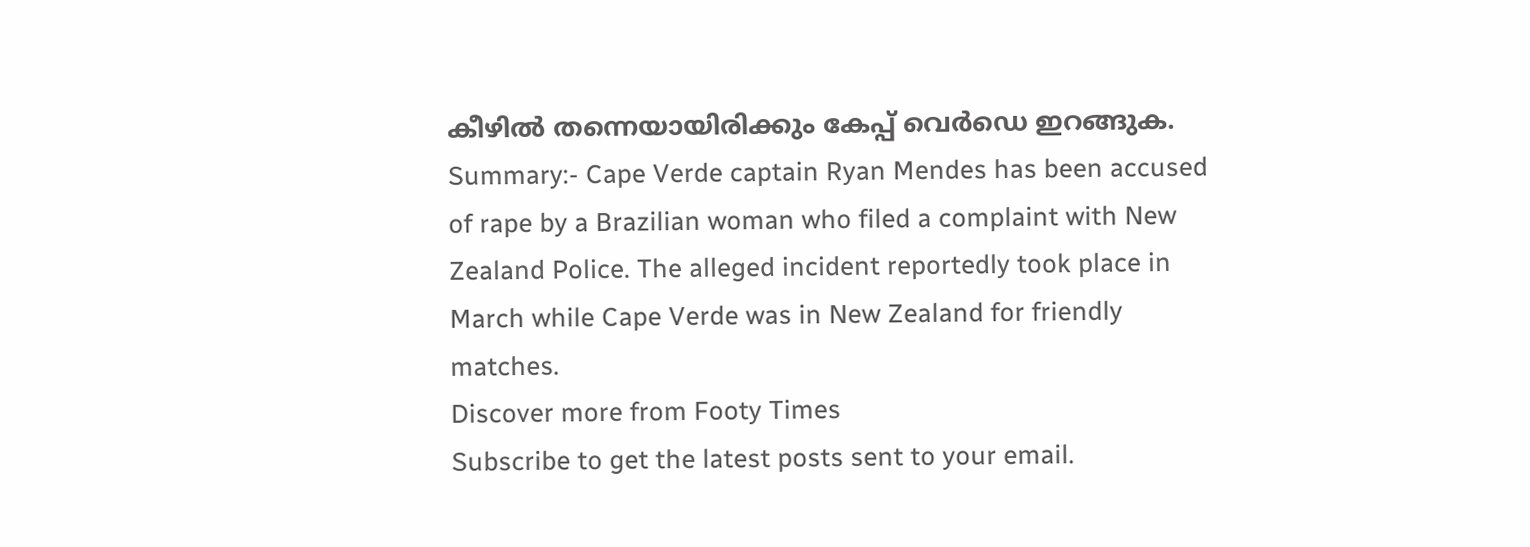കീഴിൽ തന്നെയായിരിക്കും കേപ്പ് വെർഡെ ഇറങ്ങുക.
Summary:- Cape Verde captain Ryan Mendes has been accused of rape by a Brazilian woman who filed a complaint with New Zealand Police. The alleged incident reportedly took place in March while Cape Verde was in New Zealand for friendly matches.
Discover more from Footy Times
Subscribe to get the latest posts sent to your email.